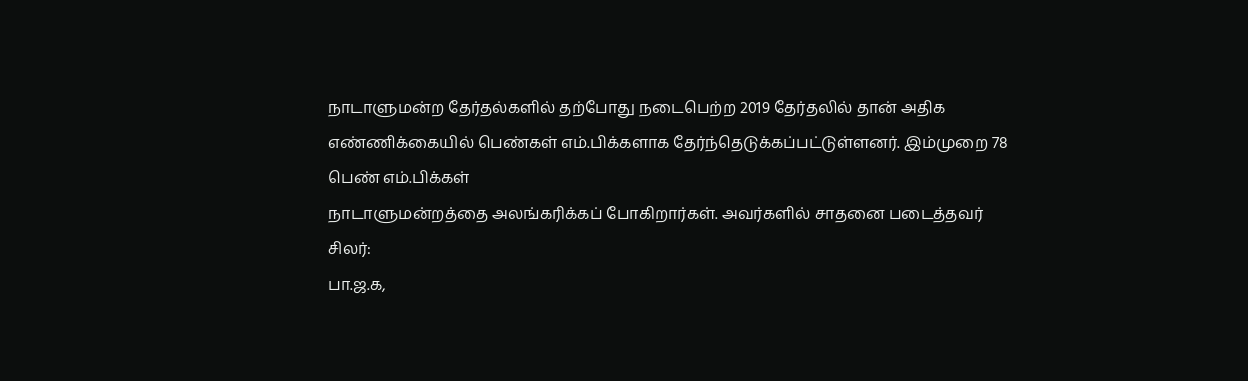நாடாளுமன்ற தேர்தல்களில் தற்போது நடைபெற்ற 2019 தேர்தலில் தான் அதிக எண்ணிக்கையில் பெண்கள் எம்.பிக்களாக தேர்ந்தெடுக்கப்பட்டுள்ளனர். இம்முறை 78 பெண் எம்.பிக்கள்
நாடாளுமன்றத்தை அலங்கரிக்கப் போகிறார்கள். அவர்களில் சாதனை படைத்தவர் சிலர்:
பா.ஜ.க,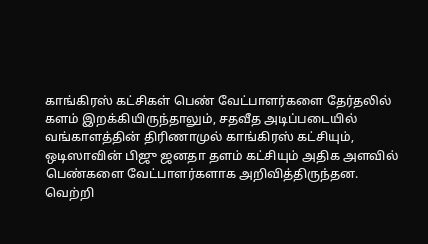காங்கிரஸ் கட்சிகள் பெண் வேட்பாளர்களை தேர்தலில் களம் இறக்கியிருந்தாலும், சதவீத அடிப்படையில் வங்காளத்தின் திரிணாமுல் காங்கிரஸ் கட்சியும், ஒடிஸாவின் பிஜு ஜனதா தளம் கட்சியும் அதிக அளவில் பெண்களை வேட்பாளர்களாக அறிவித்திருந்தன. வெற்றி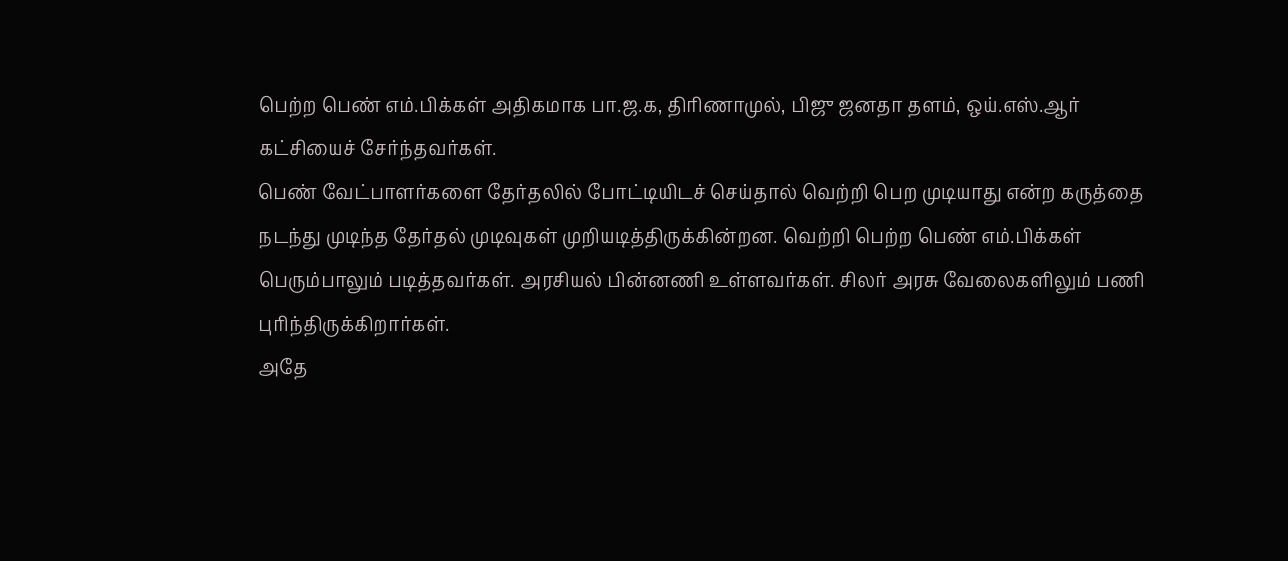பெற்ற பெண் எம்.பிக்கள் அதிகமாக பா.ஜ.க, திரிணாமுல், பிஜு ஜனதா தளம், ஒய்.எஸ்.ஆர் கட்சியைச் சேர்ந்தவர்கள்.
பெண் வேட்பாளர்களை தேர்தலில் போட்டியிடச் செய்தால் வெற்றி பெற முடியாது என்ற கருத்தை நடந்து முடிந்த தேர்தல் முடிவுகள் முறியடித்திருக்கின்றன. வெற்றி பெற்ற பெண் எம்.பிக்கள் பெரும்பாலும் படித்தவர்கள். அரசியல் பின்னணி உள்ளவர்கள். சிலர் அரசு வேலைகளிலும் பணி புரிந்திருக்கிறார்கள்.
அதே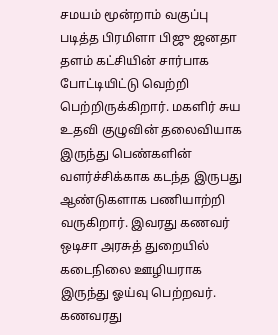சமயம் மூன்றாம் வகுப்பு படித்த பிரமிளா பிஜு ஜனதா தளம் கட்சியின் சார்பாக போட்டியிட்டு வெற்றி பெற்றிருக்கிறார். மகளிர் சுய உதவி குழுவின் தலைவியாக இருந்து பெண்களின் வளர்ச்சிக்காக கடந்த இருபது ஆண்டுகளாக பணியாற்றி வருகிறார். இவரது கணவர் ஒடிசா அரசுத் துறையில் கடைநிலை ஊழியராக இருந்து ஓய்வு பெற்றவர். கணவரது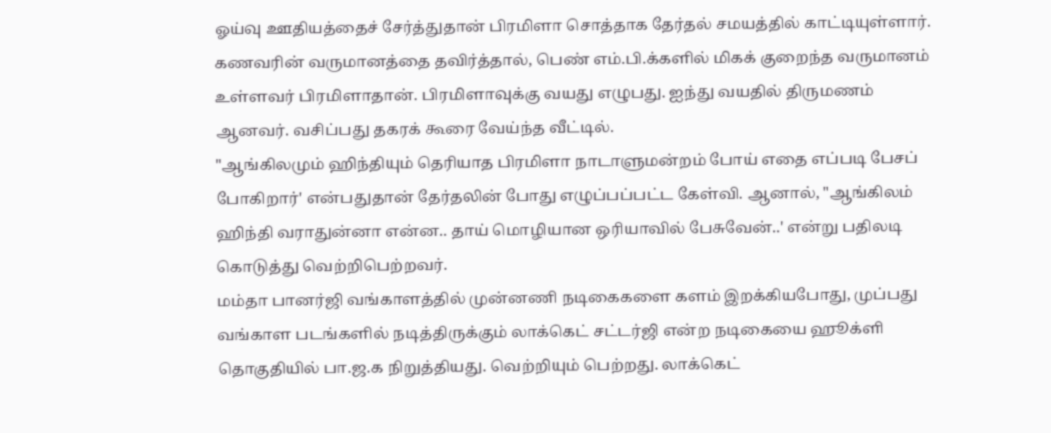ஓய்வு ஊதியத்தைச் சேர்த்துதான் பிரமிளா சொத்தாக தேர்தல் சமயத்தில் காட்டியுள்ளார். கணவரின் வருமானத்தை தவிர்த்தால், பெண் எம்.பி.க்களில் மிகக் குறைந்த வருமானம் உள்ளவர் பிரமிளாதான். பிரமிளாவுக்கு வயது எழுபது. ஐந்து வயதில் திருமணம் ஆனவர். வசிப்பது தகரக் கூரை வேய்ந்த வீட்டில்.
"ஆங்கிலமும் ஹிந்தியும் தெரியாத பிரமிளா நாடாளுமன்றம் போய் எதை எப்படி பேசப் போகிறார்' என்பதுதான் தேர்தலின் போது எழுப்பப்பட்ட கேள்வி. ஆனால், "ஆங்கிலம் ஹிந்தி வராதுன்னா என்ன.. தாய் மொழியான ஒரியாவில் பேசுவேன்..' என்று பதிலடி கொடுத்து வெற்றிபெற்றவர்.
மம்தா பானர்ஜி வங்காளத்தில் முன்னணி நடிகைகளை களம் இறக்கியபோது, முப்பது வங்காள படங்களில் நடித்திருக்கும் லாக்கெட் சட்டர்ஜி என்ற நடிகையை ஹூக்ளி தொகுதியில் பா.ஜ.க நிறுத்தியது. வெற்றியும் பெற்றது. லாக்கெட்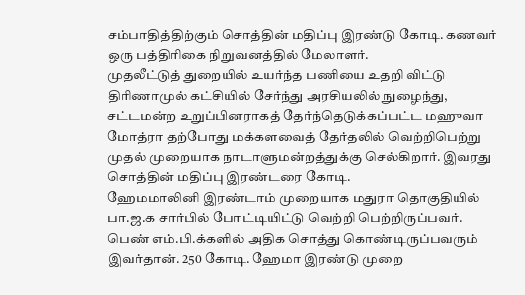சம்பாதித்திற்கும் சொத்தின் மதிப்பு இரண்டு கோடி. கணவர் ஒரு பத்திரிகை நிறுவனத்தில் மேலாளர்.
முதலீட்டுத் துறையில் உயர்ந்த பணியை உதறி விட்டு திரிணாமுல் கட்சியில் சேர்ந்து அரசியலில் நுழைந்து, சட்டமன்ற உறுப்பினராகத் தேர்ந்தெடுக்கப்பட்ட மஹுவா மோத்ரா தற்போது மக்களவைத் தேர்தலில் வெற்றிபெற்று முதல் முறையாக நாடாளுமன்றத்துக்கு செல்கிறார். இவரது சொத்தின் மதிப்பு இரண்டரை கோடி.
ஹேமமாலினி இரண்டாம் முறையாக மதுரா தொகுதியில் பா.ஜ.க சார்பில் போட்டியிட்டு வெற்றி பெற்றிருப்பவர். பெண் எம்.பி.க்களில் அதிக சொத்து கொண்டிருப்பவரும் இவர்தான். 250 கோடி. ஹேமா இரண்டு முறை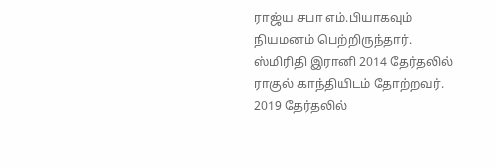ராஜ்ய சபா எம்.பியாகவும் நியமனம் பெற்றிருந்தார்.
ஸ்மிரிதி இரானி 2014 தேர்தலில் ராகுல் காந்தியிடம் தோற்றவர். 2019 தேர்தலில்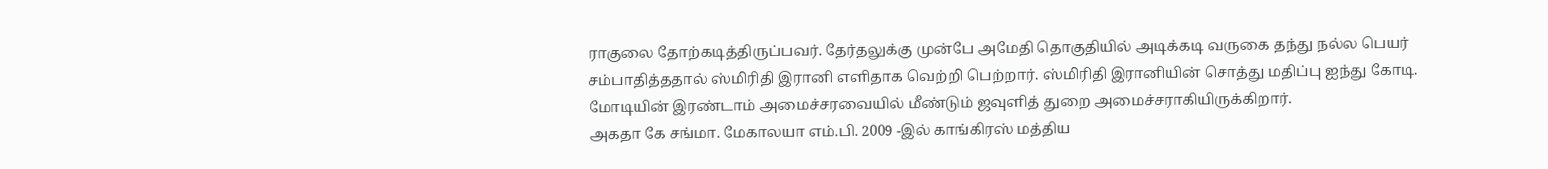ராகுலை தோற்கடித்திருப்பவர். தேர்தலுக்கு முன்பே அமேதி தொகுதியில் அடிக்கடி வருகை தந்து நல்ல பெயர் சம்பாதித்ததால் ஸ்மிரிதி இரானி எளிதாக வெற்றி பெற்றார். ஸ்மிரிதி இரானியின் சொத்து மதிப்பு ஐந்து கோடி. மோடியின் இரண்டாம் அமைச்சரவையில் மீண்டும் ஜவுளித் துறை அமைச்சராகியிருக்கிறார்.
அகதா கே சங்மா. மேகாலயா எம்.பி. 2009 -இல் காங்கிரஸ் மத்திய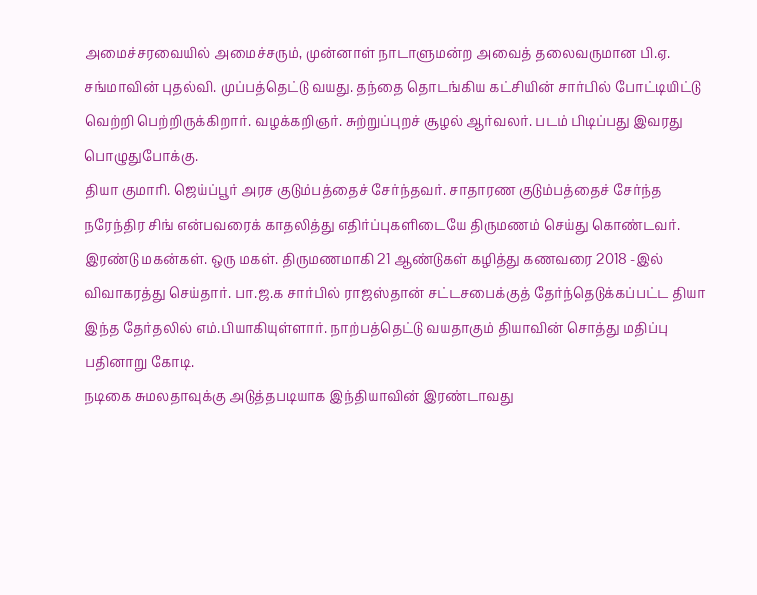அமைச்சரவையில் அமைச்சரும், முன்னாள் நாடாளுமன்ற அவைத் தலைவருமான பி.ஏ. சங்மாவின் புதல்வி. முப்பத்தெட்டு வயது. தந்தை தொடங்கிய கட்சியின் சார்பில் போட்டியிட்டு வெற்றி பெற்றிருக்கிறார். வழக்கறிஞர். சுற்றுப்புறச் சூழல் ஆர்வலர். படம் பிடிப்பது இவரது பொழுதுபோக்கு.
தியா குமாரி. ஜெய்ப்பூர் அரச குடும்பத்தைச் சேர்ந்தவர். சாதாரண குடும்பத்தைச் சேர்ந்த நரேந்திர சிங் என்பவரைக் காதலித்து எதிர்ப்புகளிடையே திருமணம் செய்து கொண்டவர். இரண்டு மகன்கள். ஒரு மகள். திருமணமாகி 21 ஆண்டுகள் கழித்து கணவரை 2018 -இல் விவாகரத்து செய்தார். பா.ஜ.க சார்பில் ராஜஸ்தான் சட்டசபைக்குத் தேர்ந்தெடுக்கப்பட்ட தியா இந்த தேர்தலில் எம்.பியாகியுள்ளார். நாற்பத்தெட்டு வயதாகும் தியாவின் சொத்து மதிப்பு பதினாறு கோடி.
நடிகை சுமலதாவுக்கு அடுத்தபடியாக இந்தியாவின் இரண்டாவது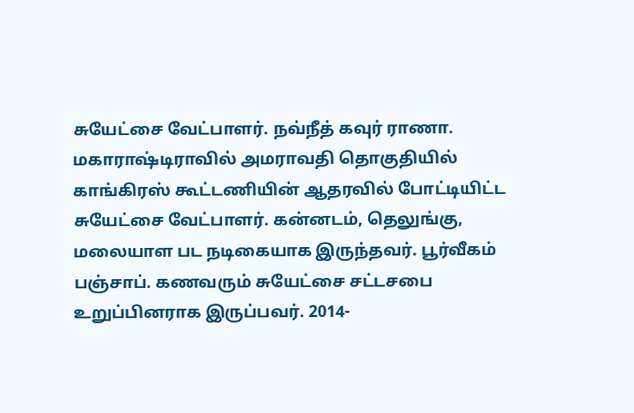சுயேட்சை வேட்பாளர். நவ்நீத் கவுர் ராணா. மகாராஷ்டிராவில் அமராவதி தொகுதியில் காங்கிரஸ் கூட்டணியின் ஆதரவில் போட்டியிட்ட சுயேட்சை வேட்பாளர். கன்னடம், தெலுங்கு, மலையாள பட நடிகையாக இருந்தவர். பூர்வீகம் பஞ்சாப். கணவரும் சுயேட்சை சட்டசபை உறுப்பினராக இருப்பவர். 2014-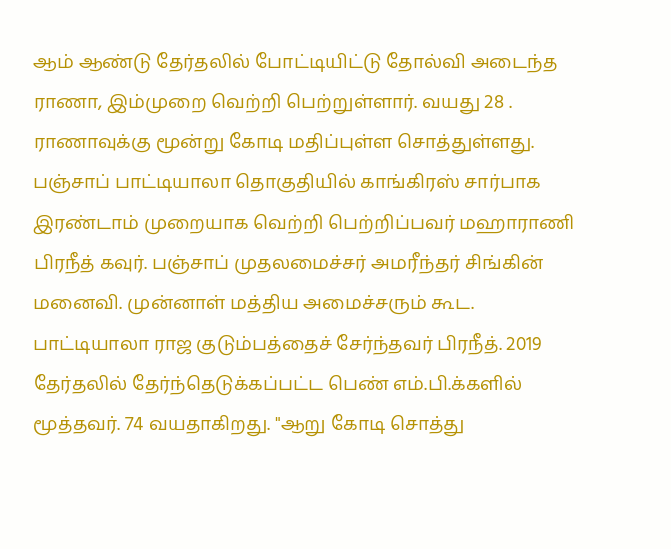ஆம் ஆண்டு தேர்தலில் போட்டியிட்டு தோல்வி அடைந்த ராணா, இம்முறை வெற்றி பெற்றுள்ளார். வயது 28 . ராணாவுக்கு மூன்று கோடி மதிப்புள்ள சொத்துள்ளது.
பஞ்சாப் பாட்டியாலா தொகுதியில் காங்கிரஸ் சார்பாக இரண்டாம் முறையாக வெற்றி பெற்றிப்பவர் மஹாராணி பிரநீத் கவுர். பஞ்சாப் முதலமைச்சர் அமரீந்தர் சிங்கின் மனைவி. முன்னாள் மத்திய அமைச்சரும் கூட. பாட்டியாலா ராஜ குடும்பத்தைச் சேர்ந்தவர் பிரநீத். 2019 தேர்தலில் தேர்ந்தெடுக்கப்பட்ட பெண் எம்.பி.க்களில் மூத்தவர். 74 வயதாகிறது. "ஆறு கோடி சொத்து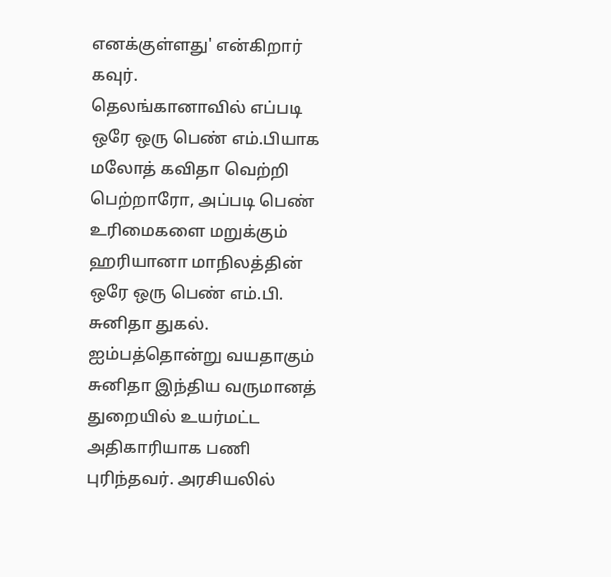எனக்குள்ளது' என்கிறார் கவுர்.
தெலங்கானாவில் எப்படி ஒரே ஒரு பெண் எம்.பியாக மலோத் கவிதா வெற்றி பெற்றாரோ, அப்படி பெண் உரிமைகளை மறுக்கும் ஹரியானா மாநிலத்தின் ஒரே ஒரு பெண் எம்.பி. சுனிதா துகல். ஐம்பத்தொன்று வயதாகும் சுனிதா இந்திய வருமானத் துறையில் உயர்மட்ட அதிகாரியாக பணி புரிந்தவர். அரசியலில்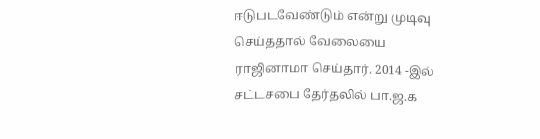ஈடுபடவேண்டும் என்று முடிவு செய்ததால் வேலையை ராஜினாமா செய்தார். 2014 -இல் சட்டசபை தேர்தலில் பா.ஜ.க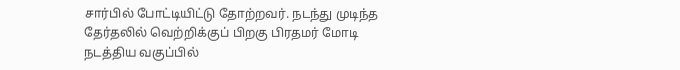சார்பில் போட்டியிட்டு தோற்றவர். நடந்து முடிந்த தேர்தலில் வெற்றிக்குப் பிறகு பிரதமர் மோடி நடத்திய வகுப்பில்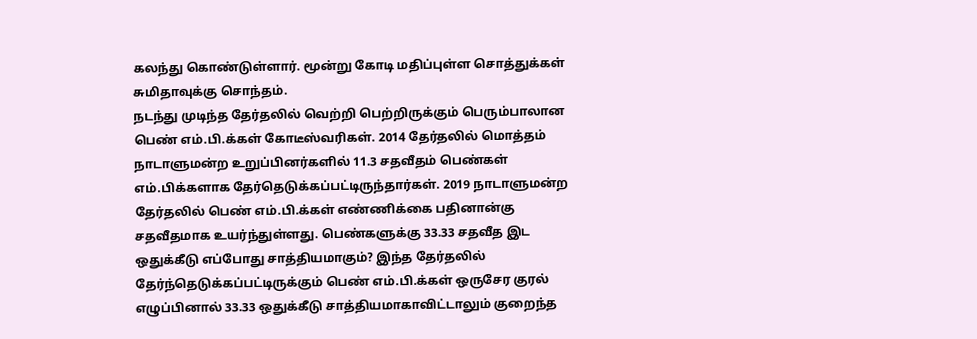கலந்து கொண்டுள்ளார். மூன்று கோடி மதிப்புள்ள சொத்துக்கள் சுமிதாவுக்கு சொந்தம்.
நடந்து முடிந்த தேர்தலில் வெற்றி பெற்றிருக்கும் பெரும்பாலான பெண் எம்.பி.க்கள் கோடீஸ்வரிகள். 2014 தேர்தலில் மொத்தம் நாடாளுமன்ற உறுப்பினர்களில் 11.3 சதவீதம் பெண்கள் எம்.பிக்களாக தேர்தெடுக்கப்பட்டிருந்தார்கள். 2019 நாடாளுமன்ற தேர்தலில் பெண் எம்.பி.க்கள் எண்ணிக்கை பதினான்கு சதவீதமாக உயர்ந்துள்ளது. பெண்களுக்கு 33.33 சதவீத இட ஒதுக்கீடு எப்போது சாத்தியமாகும்? இந்த தேர்தலில் தேர்ந்தெடுக்கப்பட்டிருக்கும் பெண் எம்.பி.க்கள் ஒருசேர குரல் எழுப்பினால் 33.33 ஒதுக்கீடு சாத்தியமாகாவிட்டாலும் குறைந்த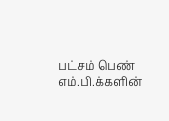பட்சம் பெண் எம்.பி.க்களின்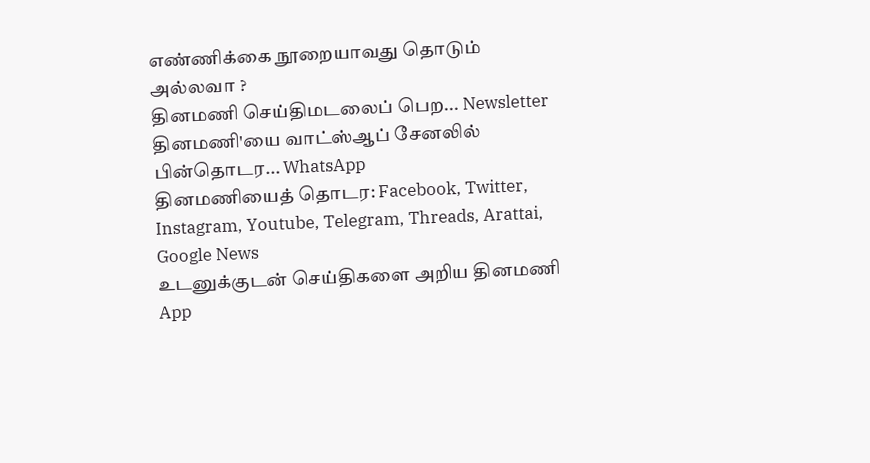எண்ணிக்கை நூறையாவது தொடும் அல்லவா ?
தினமணி செய்திமடலைப் பெற... Newsletter
தினமணி'யை வாட்ஸ்ஆப் சேனலில் பின்தொடர... WhatsApp
தினமணியைத் தொடர: Facebook, Twitter, Instagram, Youtube, Telegram, Threads, Arattai, Google News
உடனுக்குடன் செய்திகளை அறிய தினமணி App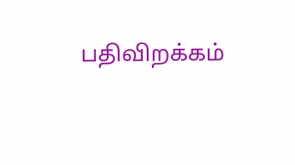பதிவிறக்கம்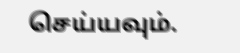செய்யவும்.